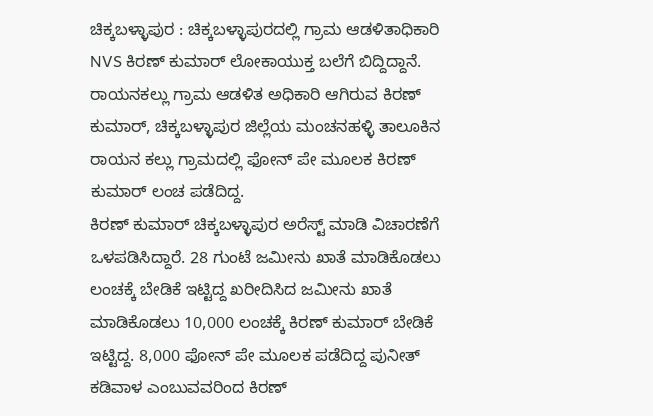ಚಿಕ್ಕಬಳ್ಳಾಪುರ : ಚಿಕ್ಕಬಳ್ಳಾಪುರದಲ್ಲಿ ಗ್ರಾಮ ಆಡಳಿತಾಧಿಕಾರಿ NVS ಕಿರಣ್ ಕುಮಾರ್ ಲೋಕಾಯುಕ್ತ ಬಲೆಗೆ ಬಿದ್ದಿದ್ದಾನೆ. ರಾಯನಕಲ್ಲು ಗ್ರಾಮ ಆಡಳಿತ ಅಧಿಕಾರಿ ಆಗಿರುವ ಕಿರಣ್ ಕುಮಾರ್, ಚಿಕ್ಕಬಳ್ಳಾಪುರ ಜಿಲ್ಲೆಯ ಮಂಚನಹಳ್ಳಿ ತಾಲೂಕಿನ ರಾಯನ ಕಲ್ಲು ಗ್ರಾಮದಲ್ಲಿ ಫೋನ್ ಪೇ ಮೂಲಕ ಕಿರಣ್ ಕುಮಾರ್ ಲಂಚ ಪಡೆದಿದ್ದ.
ಕಿರಣ್ ಕುಮಾರ್ ಚಿಕ್ಕಬಳ್ಳಾಪುರ ಅರೆಸ್ಟ್ ಮಾಡಿ ವಿಚಾರಣೆಗೆ ಒಳಪಡಿಸಿದ್ದಾರೆ. 28 ಗುಂಟೆ ಜಮೀನು ಖಾತೆ ಮಾಡಿಕೊಡಲು ಲಂಚಕ್ಕೆ ಬೇಡಿಕೆ ಇಟ್ಟಿದ್ದ ಖರೀದಿಸಿದ ಜಮೀನು ಖಾತೆ ಮಾಡಿಕೊಡಲು 10,000 ಲಂಚಕ್ಕೆ ಕಿರಣ್ ಕುಮಾರ್ ಬೇಡಿಕೆ ಇಟ್ಟಿದ್ದ. 8,000 ಫೋನ್ ಪೇ ಮೂಲಕ ಪಡೆದಿದ್ದ ಪುನೀತ್ ಕಡಿವಾಳ ಎಂಬುವವರಿಂದ ಕಿರಣ್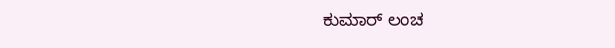ಕುಮಾರ್ ಲಂಚ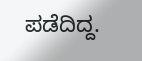ಪಡೆದಿದ್ದ.